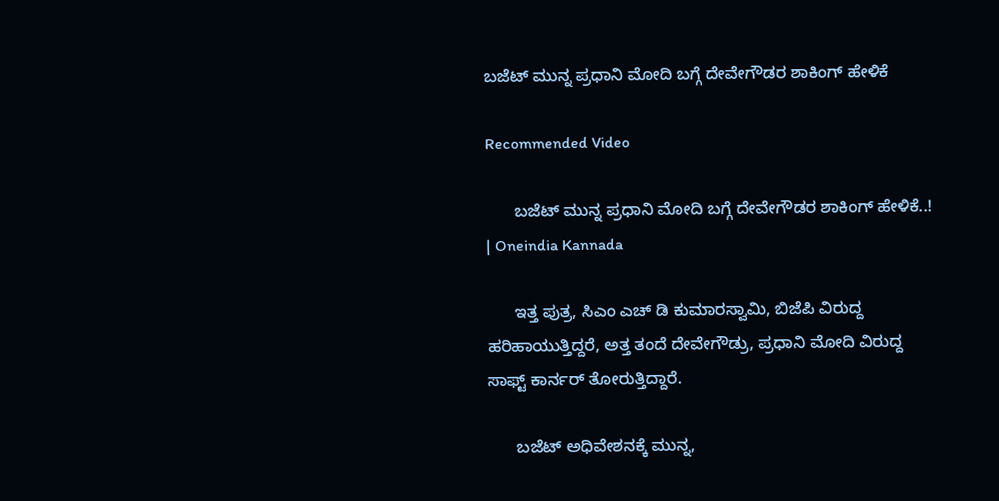ಬಜೆಟ್ ಮುನ್ನ ಪ್ರಧಾನಿ ಮೋದಿ ಬಗ್ಗೆ ದೇವೇಗೌಡರ ಶಾಕಿಂಗ್ ಹೇಳಿಕೆ

Recommended Video

      ಬಜೆಟ್ ಮುನ್ನ ಪ್ರಧಾನಿ ಮೋದಿ ಬಗ್ಗೆ ದೇವೇಗೌಡರ ಶಾಕಿಂಗ್ ಹೇಳಿಕೆ..! | Oneindia Kannada

      ಇತ್ತ ಪುತ್ರ, ಸಿಎಂ ಎಚ್ ಡಿ ಕುಮಾರಸ್ವಾಮಿ, ಬಿಜೆಪಿ ವಿರುದ್ದ ಹರಿಹಾಯುತ್ತಿದ್ದರೆ, ಅತ್ತ ತಂದೆ ದೇವೇಗೌಡ್ರು, ಪ್ರಧಾನಿ ಮೋದಿ ವಿರುದ್ದ ಸಾಫ್ಟ್ ಕಾರ್ನರ್ ತೋರುತ್ತಿದ್ದಾರೆ.

      ಬಜೆಟ್ ಅಧಿವೇಶನಕ್ಕೆ ಮುನ್ನ,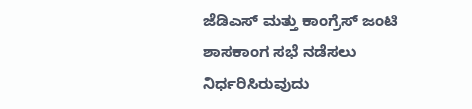ಜೆಡಿಎಸ್ ಮತ್ತು ಕಾಂಗ್ರೆಸ್ ಜಂಟಿ ಶಾಸಕಾಂಗ ಸಭೆ ನಡೆಸಲು ನಿರ್ಧರಿಸಿರುವುದು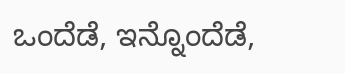ಒಂದೆಡೆ, ಇನ್ನೊಂದೆಡೆ,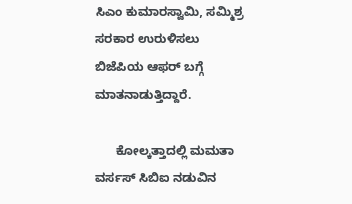ಸಿಎಂ ಕುಮಾರಸ್ವಾಮಿ, ಸಮ್ಮಿಶ್ರ ಸರಕಾರ ಉರುಳಿಸಲು ಬಿಜೆಪಿಯ ಆಫರ್ ಬಗ್ಗೆ ಮಾತನಾಡುತ್ತಿದ್ದಾರೆ.

      ಕೋಲ್ಕತ್ತಾದಲ್ಲಿ ಮಮತಾ ವರ್ಸಸ್ ಸಿಬಿಐ ನಡುವಿನ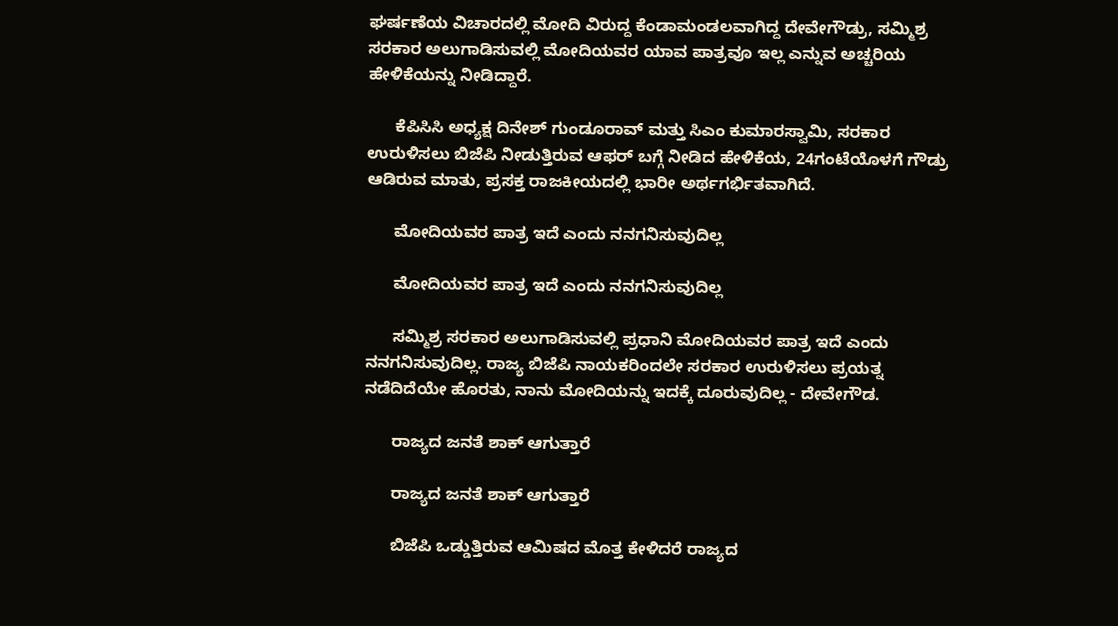ಘರ್ಷಣೆಯ ವಿಚಾರದಲ್ಲಿ ಮೋದಿ ವಿರುದ್ದ ಕೆಂಡಾಮಂಡಲವಾಗಿದ್ದ ದೇವೇಗೌಡ್ರು, ಸಮ್ಮಿಶ್ರ ಸರಕಾರ ಅಲುಗಾಡಿಸುವಲ್ಲಿ ಮೋದಿಯವರ ಯಾವ ಪಾತ್ರವೂ ಇಲ್ಲ ಎನ್ನುವ ಅಚ್ಚರಿಯ ಹೇಳಿಕೆಯನ್ನು ನೀಡಿದ್ದಾರೆ.

      ಕೆಪಿಸಿಸಿ ಅಧ್ಯಕ್ಷ ದಿನೇಶ್ ಗುಂಡೂರಾವ್ ಮತ್ತು ಸಿಎಂ ಕುಮಾರಸ್ವಾಮಿ, ಸರಕಾರ ಉರುಳಿಸಲು ಬಿಜೆಪಿ ನೀಡುತ್ತಿರುವ ಆಫರ್ ಬಗ್ಗೆ ನೀಡಿದ ಹೇಳಿಕೆಯ, 24ಗಂಟೆಯೊಳಗೆ ಗೌಡ್ರು ಆಡಿರುವ ಮಾತು, ಪ್ರಸಕ್ತ ರಾಜಕೀಯದಲ್ಲಿ ಭಾರೀ ಅರ್ಥಗರ್ಭಿತವಾಗಿದೆ.

      ಮೋದಿಯವರ ಪಾತ್ರ ಇದೆ ಎಂದು ನನಗನಿಸುವುದಿಲ್ಲ

      ಮೋದಿಯವರ ಪಾತ್ರ ಇದೆ ಎಂದು ನನಗನಿಸುವುದಿಲ್ಲ

      ಸಮ್ಮಿಶ್ರ ಸರಕಾರ ಅಲುಗಾಡಿಸುವಲ್ಲಿ ಪ್ರಧಾನಿ ಮೋದಿಯವರ ಪಾತ್ರ ಇದೆ ಎಂದು ನನಗನಿಸುವುದಿಲ್ಲ. ರಾಜ್ಯ ಬಿಜೆಪಿ ನಾಯಕರಿಂದಲೇ ಸರಕಾರ ಉರುಳಿಸಲು ಪ್ರಯತ್ನ ನಡೆದಿದೆಯೇ ಹೊರತು, ನಾನು ಮೋದಿಯನ್ನು ಇದಕ್ಕೆ ದೂರುವುದಿಲ್ಲ - ದೇವೇಗೌಡ.

      ರಾಜ್ಯದ ಜನತೆ ಶಾಕ್ ಆಗುತ್ತಾರೆ

      ರಾಜ್ಯದ ಜನತೆ ಶಾಕ್ ಆಗುತ್ತಾರೆ

      ಬಿಜೆಪಿ ಒಡ್ಡುತ್ತಿರುವ ಆಮಿಷದ ಮೊತ್ತ ಕೇಳಿದರೆ ರಾಜ್ಯದ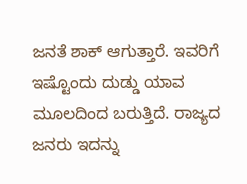ಜನತೆ ಶಾಕ್ ಆಗುತ್ತಾರೆ. ಇವರಿಗೆ ಇಷ್ಟೊಂದು ದುಡ್ಡು ಯಾವ ಮೂಲದಿಂದ ಬರುತ್ತಿದೆ. ರಾಜ್ಯದ ಜನರು ಇದನ್ನು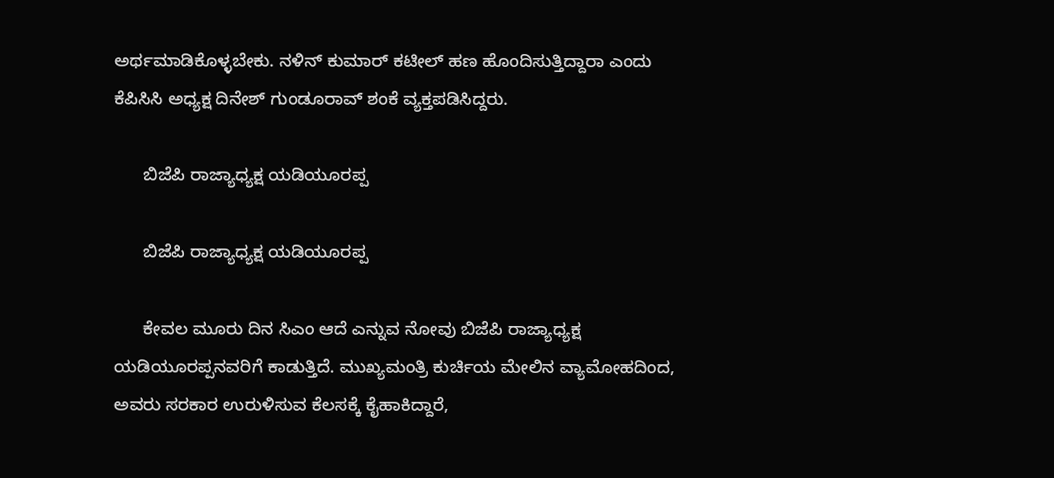ಅರ್ಥಮಾಡಿಕೊಳ್ಳಬೇಕು. ನಳಿನ್ ಕುಮಾರ್ ಕಟೀಲ್ ಹಣ ಹೊಂದಿಸುತ್ತಿದ್ದಾರಾ ಎಂದು ಕೆಪಿಸಿಸಿ ಅಧ್ಯಕ್ಷ ದಿನೇಶ್ ಗುಂಡೂರಾವ್ ಶಂಕೆ ವ್ಯಕ್ತಪಡಿಸಿದ್ದರು.

      ಬಿಜೆಪಿ ರಾಜ್ಯಾಧ್ಯಕ್ಷ ಯಡಿಯೂರಪ್ಪ

      ಬಿಜೆಪಿ ರಾಜ್ಯಾಧ್ಯಕ್ಷ ಯಡಿಯೂರಪ್ಪ

      ಕೇವಲ ಮೂರು ದಿನ ಸಿಎಂ ಆದೆ ಎನ್ನುವ ನೋವು ಬಿಜೆಪಿ ರಾಜ್ಯಾಧ್ಯಕ್ಷ ಯಡಿಯೂರಪ್ಪನವರಿಗೆ ಕಾಡುತ್ತಿದೆ. ಮುಖ್ಯಮಂತ್ರಿ ಕುರ್ಚಿಯ ಮೇಲಿನ ವ್ಯಾಮೋಹದಿಂದ, ಅವರು ಸರಕಾರ ಉರುಳಿಸುವ ಕೆಲಸಕ್ಕೆ ಕೈಹಾಕಿದ್ದಾರೆ,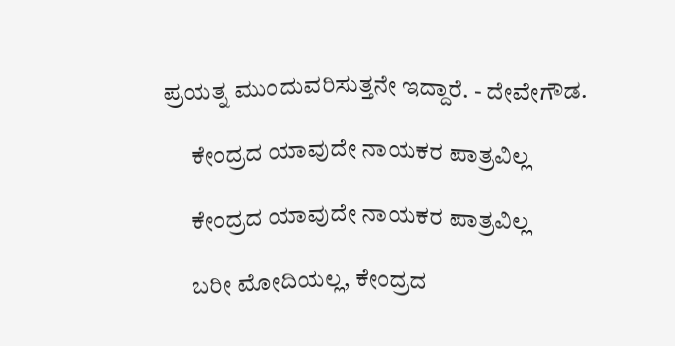ಪ್ರಯತ್ನ ಮುಂದುವರಿಸುತ್ತನೇ ಇದ್ದಾರೆ. - ದೇವೇಗೌಡ.

      ಕೇಂದ್ರದ ಯಾವುದೇ ನಾಯಕರ ಪಾತ್ರವಿಲ್ಲ

      ಕೇಂದ್ರದ ಯಾವುದೇ ನಾಯಕರ ಪಾತ್ರವಿಲ್ಲ

      ಬರೀ ಮೋದಿಯಲ್ಲ, ಕೇಂದ್ರದ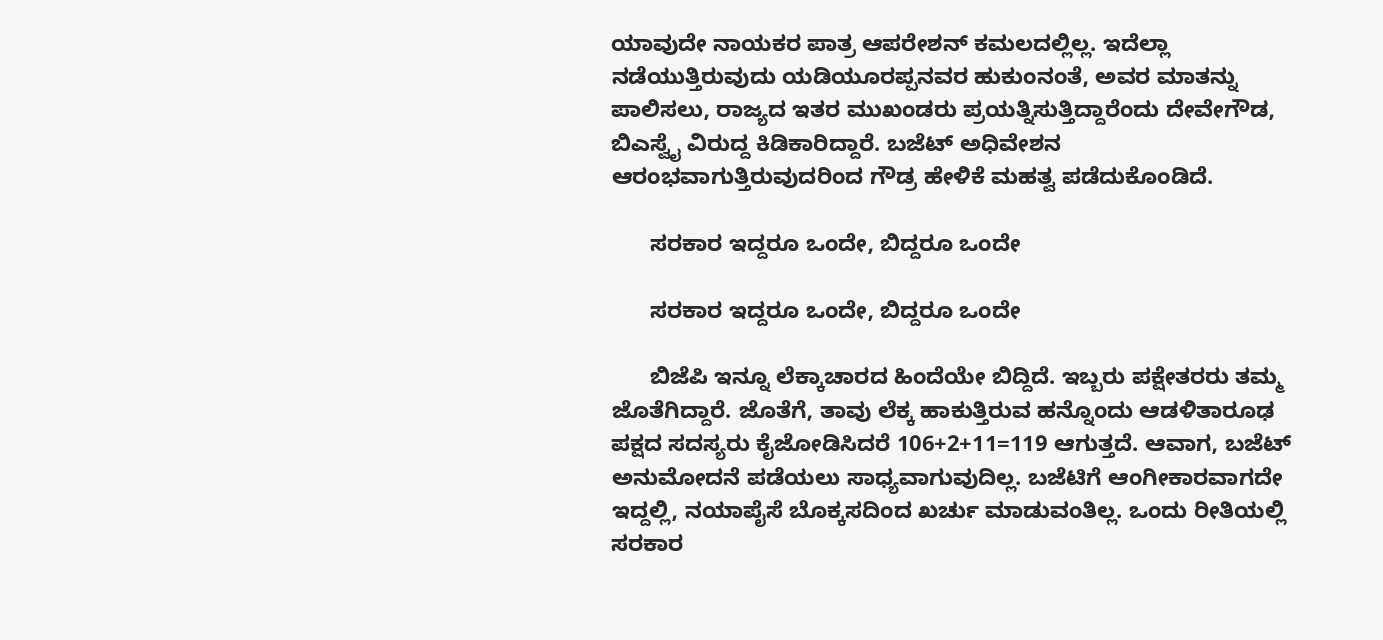ಯಾವುದೇ ನಾಯಕರ ಪಾತ್ರ ಆಪರೇಶನ್ ಕಮಲದಲ್ಲಿಲ್ಲ. ಇದೆಲ್ಲಾ ನಡೆಯುತ್ತಿರುವುದು ಯಡಿಯೂರಪ್ಪನವರ ಹುಕುಂನಂತೆ, ಅವರ ಮಾತನ್ನು ಪಾಲಿಸಲು, ರಾಜ್ಯದ ಇತರ ಮುಖಂಡರು ಪ್ರಯತ್ನಿಸುತ್ತಿದ್ದಾರೆಂದು ದೇವೇಗೌಡ, ಬಿಎಸ್ವೈ ವಿರುದ್ದ ಕಿಡಿಕಾರಿದ್ದಾರೆ. ಬಜೆಟ್ ಅಧಿವೇಶನ ಆರಂಭವಾಗುತ್ತಿರುವುದರಿಂದ ಗೌಡ್ರ ಹೇಳಿಕೆ ಮಹತ್ವ ಪಡೆದುಕೊಂಡಿದೆ.

      ಸರಕಾರ ಇದ್ದರೂ ಒಂದೇ, ಬಿದ್ದರೂ ಒಂದೇ

      ಸರಕಾರ ಇದ್ದರೂ ಒಂದೇ, ಬಿದ್ದರೂ ಒಂದೇ

      ಬಿಜೆಪಿ ಇನ್ನೂ ಲೆಕ್ಕಾಚಾರದ ಹಿಂದೆಯೇ ಬಿದ್ದಿದೆ. ಇಬ್ಬರು ಪಕ್ಷೇತರರು ತಮ್ಮ ಜೊತೆಗಿದ್ದಾರೆ. ಜೊತೆಗೆ, ತಾವು ಲೆಕ್ಕ ಹಾಕುತ್ತಿರುವ ಹನ್ನೊಂದು ಆಡಳಿತಾರೂಢ ಪಕ್ಷದ ಸದಸ್ಯರು ಕೈಜೋಡಿಸಿದರೆ 106+2+11=119 ಆಗುತ್ತದೆ. ಆವಾಗ, ಬಜೆಟ್ ಅನುಮೋದನೆ ಪಡೆಯಲು ಸಾಧ್ಯವಾಗುವುದಿಲ್ಲ. ಬಜೆಟಿಗೆ ಆಂಗೀಕಾರವಾಗದೇ ಇದ್ದಲ್ಲಿ, ನಯಾಪೈಸೆ ಬೊಕ್ಕಸದಿಂದ ಖರ್ಚು ಮಾಡುವಂತಿಲ್ಲ. ಒಂದು ರೀತಿಯಲ್ಲಿ ಸರಕಾರ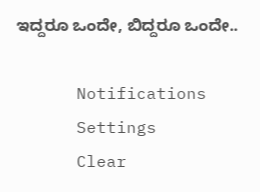ಇದ್ದರೂ ಒಂದೇ, ಬಿದ್ದರೂ ಒಂದೇ..

      Notifications
      Settings
      Clear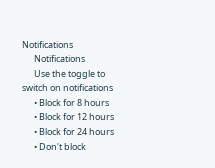Notifications
      Notifications
      Use the toggle to switch on notifications
      • Block for 8 hours
      • Block for 12 hours
      • Block for 24 hours
      • Don't block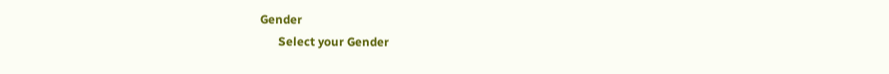Gender
      Select your Gender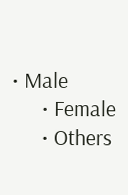• Male
      • Female
      • Others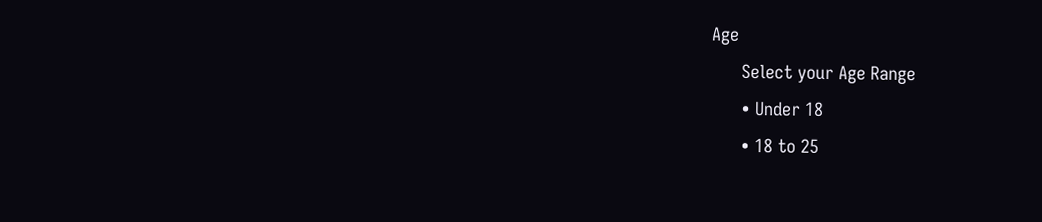Age
      Select your Age Range
      • Under 18
      • 18 to 25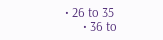• 26 to 35
      • 36 to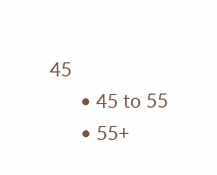45
      • 45 to 55
      • 55+